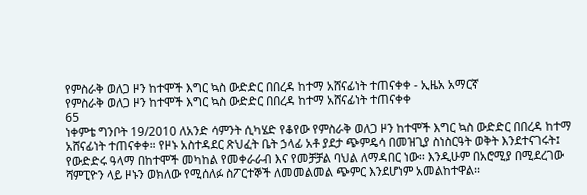የምስራቅ ወለጋ ዞን ከተሞች እግር ኳስ ውድድር በበረዳ ከተማ አሸናፊነት ተጠናቀቀ - ኢዜአ አማርኛ
የምስራቅ ወለጋ ዞን ከተሞች እግር ኳስ ውድድር በበረዳ ከተማ አሸናፊነት ተጠናቀቀ
65
ነቀምቴ ግንቦት 19/2010 ለአንድ ሳምንት ሲካሄድ የቆየው የምስራቅ ወለጋ ዞን ከተሞች እግር ኳስ ውድድር በበረዳ ከተማ አሸናፊነት ተጠናቀቀ። የዞኑ አስተዳደር ጽህፈት ቤት ኃላፊ አቶ ያደታ ጭምዴሳ በመዝጊያ ስነስርዓት ወቅት እንደተናገሩት፤ የውድድሩ ዓላማ በከተሞች መካከል የመቀራራብ እና የመቻቻል ባህል ለማዳበር ነው፡፡ እንዲሁም በአሮሚያ በሚደረገው ሻምፒዮን ላይ ዞኑን ወክለው የሚሰለፉ ስፖርተኞች ለመመልመል ጭምር እንደሆነም አመልከተዋል፡፡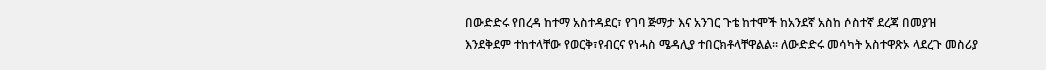በውድድሩ የበረዳ ከተማ አስተዳደር፣ የገባ ጅማታ እና አንገር ጉቴ ከተሞች ከአንደኛ አስከ ሶስተኛ ደረጃ በመያዝ እንደቅደም ተከተላቸው የወርቅ፣የብርና የነሓስ ሜዳሊያ ተበርክቶላቸዋልል። ለውድድሩ መሳካት አስተዋጽኦ ላደረጉ መስሪያ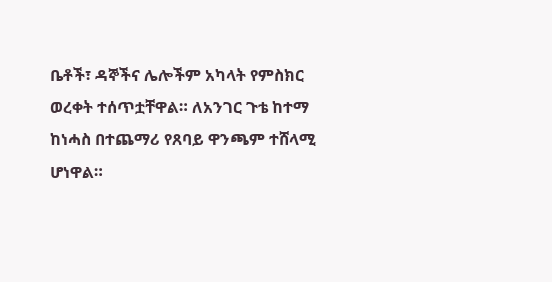ቤቶች፣ ዳኞችና ሌሎችም አካላት የምስክር ወረቀት ተሰጥቷቸዋል። ለአንገር ጉቴ ከተማ ከነሓስ በተጨማሪ የጸባይ ዋንጫም ተሸላሚ ሆነዋል።